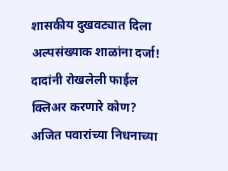शासकीय दुखवट्यात दिला अल्पसंख्याक शाळांना दर्जा! दादांनी रोखलेली फाईल क्लिअर करणारे कोण?
अजित पवारांच्या निधनाच्या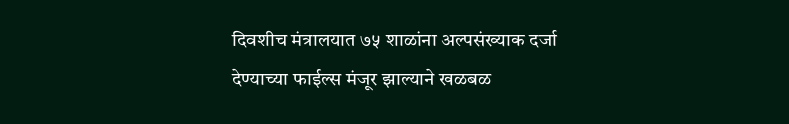दिवशीच मंत्रालयात ७५ शाळांना अल्पसंख्याक दर्जा देण्याच्या फाईल्स मंजूर झाल्याने खळबळ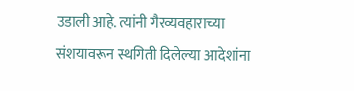उडाली आहे. त्यांनी गैरव्यवहाराच्या संशयावरून स्थगिती दिलेल्या आदेशांना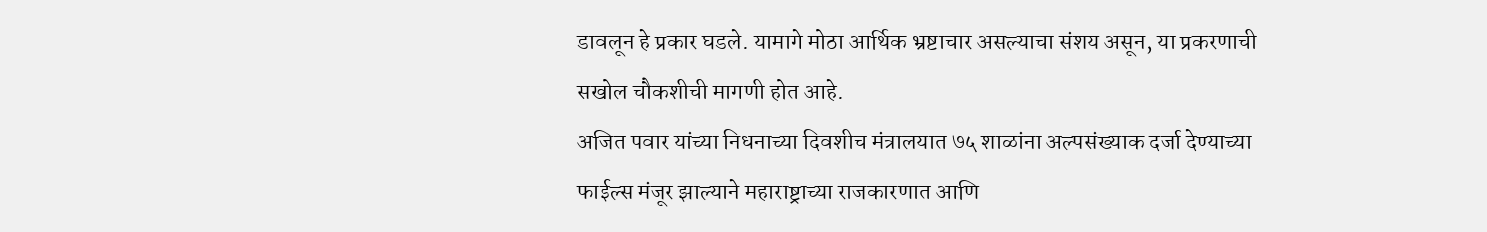डावलून हे प्रकार घडले. यामागे मोठा आर्थिक भ्रष्टाचार असल्याचा संशय असून, या प्रकरणाची सखोल चौकशीची मागणी होत आहे.
अजित पवार यांच्या निधनाच्या दिवशीच मंत्रालयात ७५ शाळांना अल्पसंख्याक दर्जा देण्याच्या फाईल्स मंजूर झाल्याने महाराष्ट्राच्या राजकारणात आणि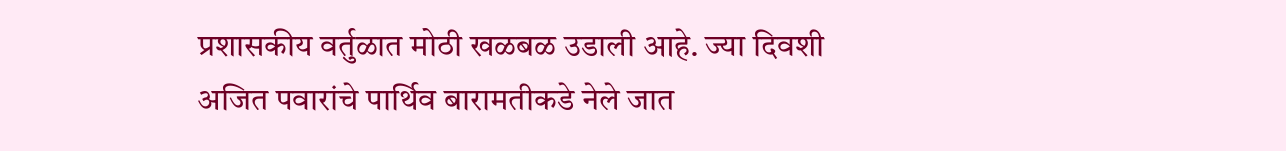प्रशासकीय वर्तुळात मोठी खळबळ उडाली आहे. ज्या दिवशी अजित पवारांचे पार्थिव बारामतीकडे नेले जात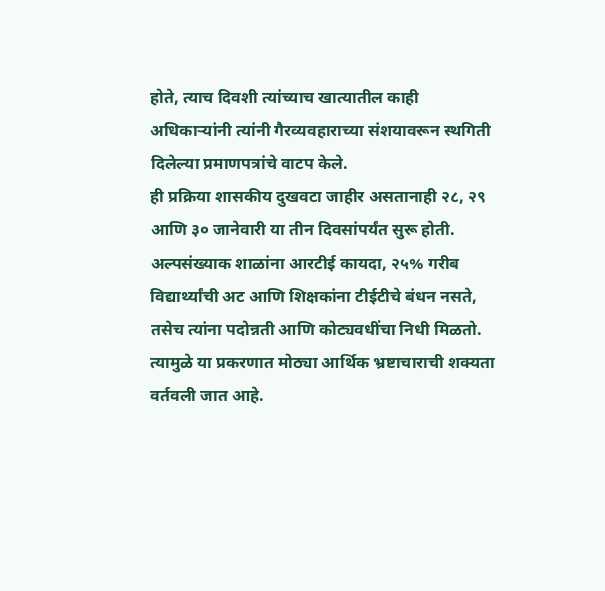होते, त्याच दिवशी त्यांच्याच खात्यातील काही अधिकाऱ्यांनी त्यांनी गैरव्यवहाराच्या संशयावरून स्थगिती दिलेल्या प्रमाणपत्रांचे वाटप केले.
ही प्रक्रिया शासकीय दुखवटा जाहीर असतानाही २८, २९ आणि ३० जानेवारी या तीन दिवसांपर्यंत सुरू होती. अल्पसंख्याक शाळांना आरटीई कायदा, २५% गरीब विद्यार्थ्यांची अट आणि शिक्षकांना टीईटीचे बंधन नसते, तसेच त्यांना पदोन्नती आणि कोट्यवधींचा निधी मिळतो. त्यामुळे या प्रकरणात मोठ्या आर्थिक भ्रष्टाचाराची शक्यता वर्तवली जात आहे.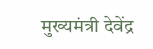मुख्यमंत्री देवेंद्र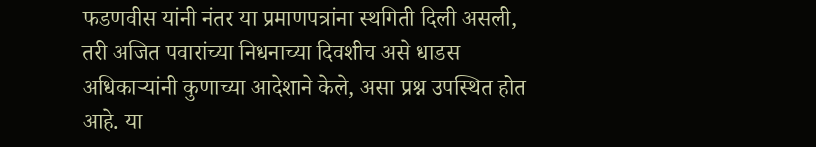फडणवीस यांनी नंतर या प्रमाणपत्रांना स्थगिती दिली असली, तरी अजित पवारांच्या निधनाच्या दिवशीच असे धाडस अधिकाऱ्यांनी कुणाच्या आदेशाने केले, असा प्रश्न उपस्थित होत आहे. या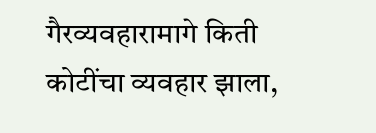गैरव्यवहारामागे किती कोटींचा व्यवहार झाला,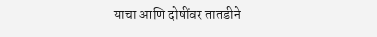याचा आणि दोषींवर तातडीने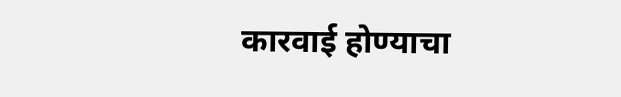कारवाई होण्याचा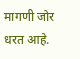मागणी जोर धरत आहे.